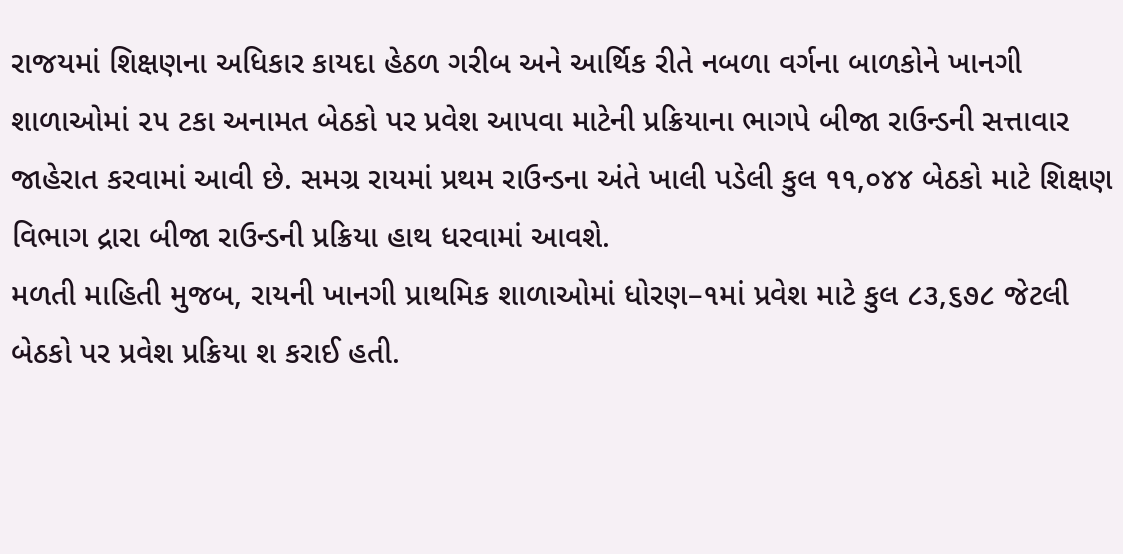રાજયમાં શિક્ષણના અધિકાર કાયદા હેઠળ ગરીબ અને આર્થિક રીતે નબળા વર્ગના બાળકોને ખાનગી શાળાઓમાં ૨૫ ટકા અનામત બેઠકો પર પ્રવેશ આપવા માટેની પ્રક્રિયાના ભાગપે બીજા રાઉન્ડની સત્તાવાર જાહેરાત કરવામાં આવી છે. સમગ્ર રાયમાં પ્રથમ રાઉન્ડના અંતે ખાલી પડેલી કુલ ૧૧,૦૪૪ બેઠકો માટે શિક્ષણ વિભાગ દ્રારા બીજા રાઉન્ડની પ્રક્રિયા હાથ ધરવામાં આવશે.
મળતી માહિતી મુજબ, રાયની ખાનગી પ્રાથમિક શાળાઓમાં ધોરણ–૧માં પ્રવેશ માટે કુલ ૮૩,૬૭૮ જેટલી બેઠકો પર પ્રવેશ પ્રક્રિયા શ કરાઈ હતી.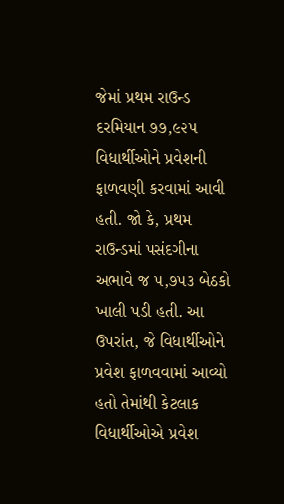જેમાં પ્રથમ રાઉન્ડ દરમિયાન ૭૭,૯૨૫ વિધાર્થીઓને પ્રવેશની ફાળવણી કરવામાં આવી હતી. જો કે, પ્રથમ રાઉન્ડમાં પસંદગીના અભાવે જ ૫,૭૫૩ બેઠકો ખાલી પડી હતી. આ ઉપરાંત, જે વિધાર્થીઓને પ્રવેશ ફાળવવામાં આવ્યો હતો તેમાંથી કેટલાક વિધાર્થીઓએ પ્રવેશ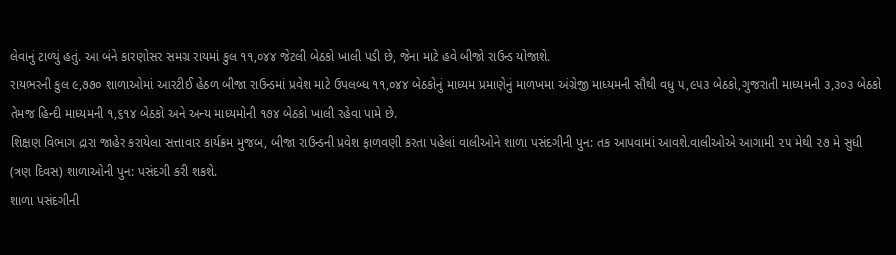લેવાનું ટાળ્યું હતું. આ બંને કારણોસર સમગ્ર રાયમાં કુલ ૧૧,૦૪૪ જેટલી બેઠકો ખાલી પડી છે, જેના માટે હવે બીજો રાઉન્ડ યોજાશે.
રાયભરની કુલ ૯,૭૭૦ શાળાઓમાં આરટીઈ હેઠળ બીજા રાઉન્ડમાં પ્રવેશ માટે ઉપલબ્ધ ૧૧,૦૪૪ બેઠકોનું માધ્યમ પ્રમાણેનું માળખમા અંગ્રેજી માધ્યમની સૌથી વધુ ૫,૯૫૩ બેઠકો,ગુજરાતી માધ્યમની ૩,૩૦૩ બેઠકો તેમજ હિન્દી માધ્યમની ૧,૬૧૪ બેઠકો અને અન્ય માધ્યમોની ૧૭૪ બેઠકો ખાલી રહેવા પામે છે.
શિક્ષણ વિભાગ દ્રારા જાહેર કરાયેલા સત્તાવાર કાર્યક્રમ મુજબ, બીજા રાઉન્ડની પ્રવેશ ફાળવણી કરતા પહેલાં વાલીઓને શાળા પસંદગીની પુન: તક આપવામાં આવશે.વાલીઓએ આગામી ૨૫ મેથી ૨૭ મે સુધી (ત્રણ દિવસ) શાળાઓની પુન: પસંદગી કરી શકશે.
શાળા પસંદગીની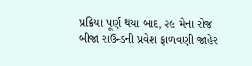પ્રક્રિયા પૂર્ણ થયા બાદ, ૨૯ મેના રોજ બીજા રાઉન્ડની પ્રવેશ ફાળવણી જાહેર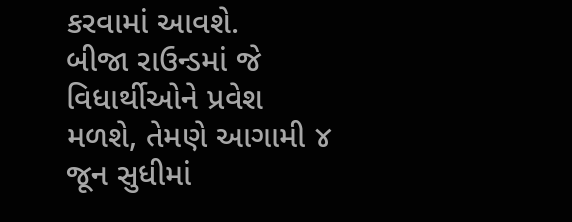કરવામાં આવશે.
બીજા રાઉન્ડમાં જે વિધાર્થીઓને પ્રવેશ મળશે, તેમણે આગામી ૪ જૂન સુધીમાં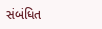સંબંધિત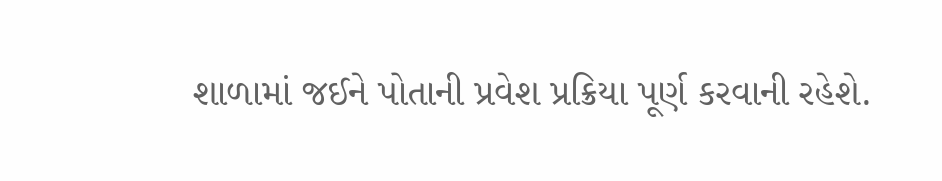શાળામાં જઈને પોતાની પ્રવેશ પ્રક્રિયા પૂર્ણ કરવાની રહેશે.